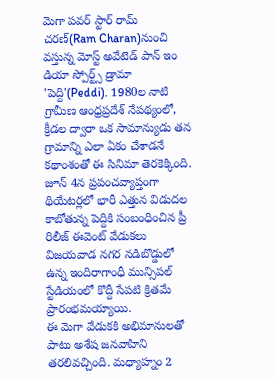మెగా పవర్ స్టార్ రామ్ చరణ్(Ram Charan)నుంచి వస్తున్న మోస్ట్ అవేటెడ్ పాన్ ఇం డియా స్పోర్ట్స్ డ్రామా 'పెద్ది'(Peddi). 1980ల నాటి గ్రామీణ ఆంధ్రప్రదేశ్ నేపథ్యంలో, క్రీడల ద్వారా ఒక సామాన్యుడు తన గ్రామాన్ని ఎలా ఏకం చేశాడనే కథాంశంతో ఈ సినిమా తెరకెక్కింది. జూన్ 4న ప్రపంచవ్యాప్తంగా థియేటర్లలో భారీ ఎత్తున విడుదల కాబోతున్న పెద్దికి సంబంధించిన ప్రీ రిలీజ్ ఈవెంట్ వేడుకలు విజయవాడ నగర నడిబొడ్డులో ఉన్న ఇందిరాగాంధీ మున్సిపల్ స్టేడియంలో కొద్దీ సేపటి క్రితమే ప్రారంభమయ్యాయి.
ఈ మెగా వేడుకకి అభిమానులతో పాటు అశేష జనవాహిని తరలివచ్చింది. మధ్యాహ్నం 2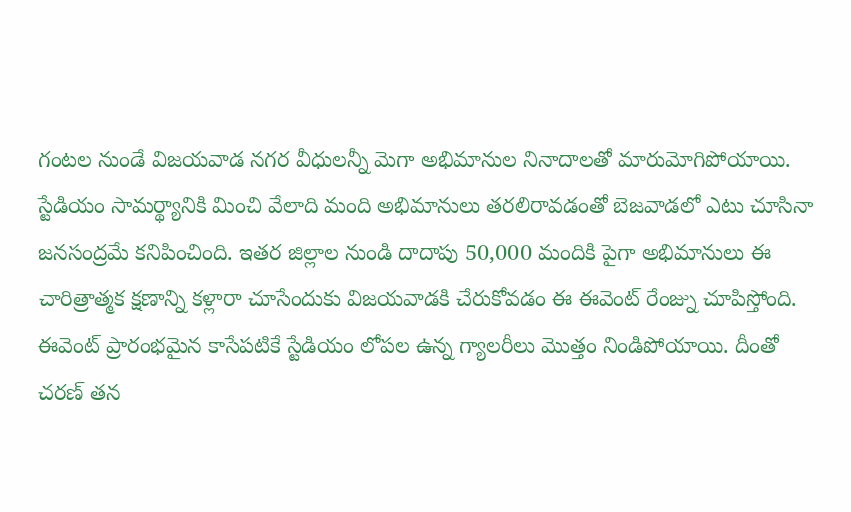గంటల నుండే విజయవాడ నగర వీధులన్నీ మెగా అభిమానుల నినాదాలతో మారుమోగిపోయాయి. స్టేడియం సామర్థ్యానికి మించి వేలాది మంది అభిమానులు తరలిరావడంతో బెజవాడలో ఎటు చూసినా జనసంద్రమే కనిపించింది. ఇతర జిల్లాల నుండి దాదాపు 50,000 మందికి పైగా అభిమానులు ఈ చారిత్రాత్మక క్షణాన్ని కళ్లారా చూసేందుకు విజయవాడకి చేరుకోవడం ఈ ఈవెంట్ రేంజ్ను చూపిస్తోంది. ఈవెంట్ ప్రారంభమైన కాసేపటికే స్టేడియం లోపల ఉన్న గ్యాలరీలు మొత్తం నిండిపోయాయి. దీంతో చరణ్ తన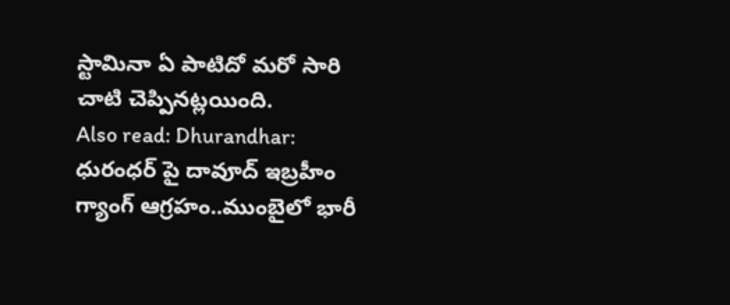స్టామినా ఏ పాటిదో మరో సారి చాటి చెప్పినట్లయింది.
Also read: Dhurandhar: ధురంధర్ పై దావూద్ ఇబ్రహీం గ్యాంగ్ ఆగ్రహం..ముంబైలో భారీ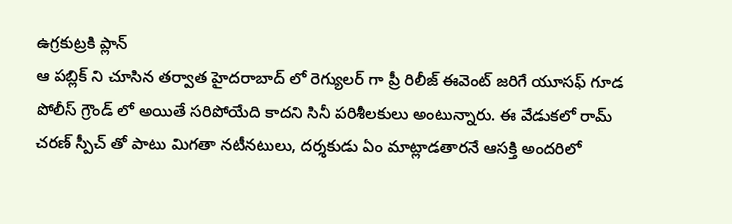ఉగ్రకుట్రకి ప్లాన్
ఆ పబ్లిక్ ని చూసిన తర్వాత హైదరాబాద్ లో రెగ్యులర్ గా ప్రీ రిలీజ్ ఈవెంట్ జరిగే యూసఫ్ గూడ పోలీస్ గ్రౌండ్ లో అయితే సరిపోయేది కాదని సినీ పరిశీలకులు అంటున్నారు. ఈ వేడుకలో రామ్ చరణ్ స్పీచ్ తో పాటు మిగతా నటీనటులు, దర్శకుడు ఏం మాట్లాడతారనే ఆసక్తి అందరిలో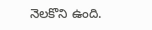నెలకొని ఉంది.